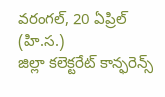వరంగల్, 20 ఏప్రిల్ (హి.స.)
జిల్లా కలెక్టరేట్ కాన్ఫరెన్స్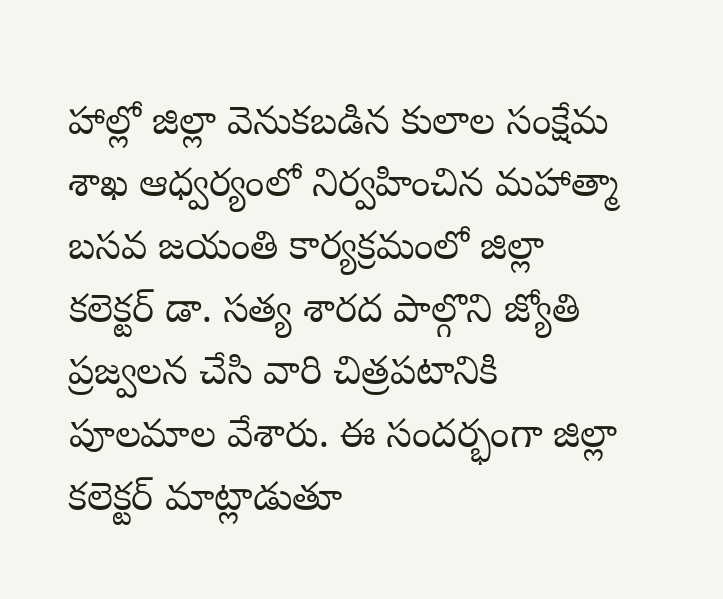హాల్లో జిల్లా వెనుకబడిన కులాల సంక్షేమ శాఖ ఆధ్వర్యంలో నిర్వహించిన మహాత్మా బసవ జయంతి కార్యక్రమంలో జిల్లా కలెక్టర్ డా. సత్య శారద పాల్గొని జ్యోతి ప్రజ్వలన చేసి వారి చిత్రపటానికి పూలమాల వేశారు. ఈ సందర్భంగా జిల్లా కలెక్టర్ మాట్లాడుతూ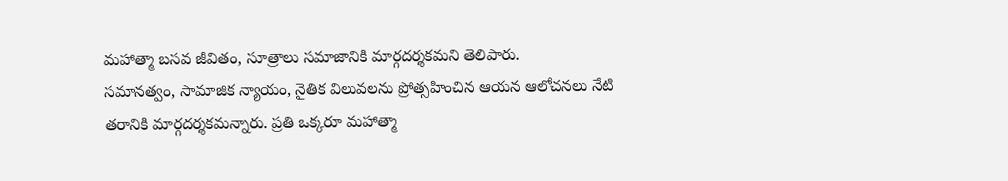మహాత్మా బసవ జీవితం, సూత్రాలు సమాజానికి మార్గదర్శకమని తెలిపారు.
సమానత్వం, సామాజిక న్యాయం, నైతిక విలువలను ప్రోత్సహించిన ఆయన ఆలోచనలు నేటి తరానికి మార్గదర్శకమన్నారు. ప్రతి ఒక్కరూ మహాత్మా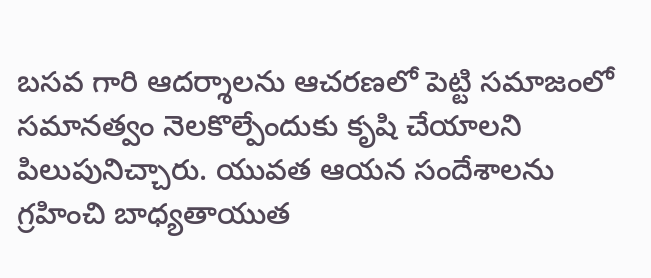బసవ గారి ఆదర్శాలను ఆచరణలో పెట్టి సమాజంలో సమానత్వం నెలకొల్పేందుకు కృషి చేయాలని పిలుపునిచ్చారు. యువత ఆయన సందేశాలను గ్రహించి బాధ్యతాయుత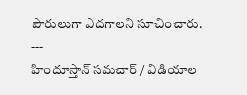పౌరులుగా ఎదగాలని సూచించారు.
---
హిందూస్తాన్ సమచార్ / విడియాల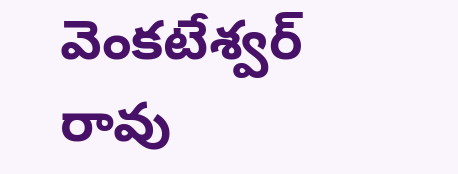వెంకటేశ్వర్ రావు